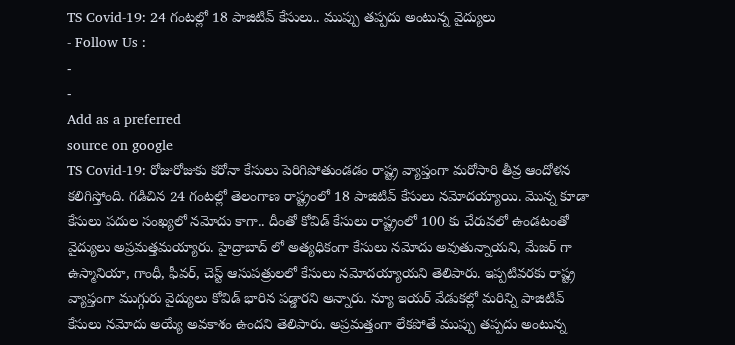TS Covid-19: 24 గంటల్లో 18 పాజిటివ్ కేసులు.. ముప్పు తప్పదు అంటున్న వైద్యులు
- Follow Us :
-
-
Add as a preferred
source on google
TS Covid-19: రోజురోజుకు కరోనా కేసులు పెరిగిపోతుండడం రాష్ట్ర వ్యాప్తంగా మరోసారి తీవ్ర ఆందోళన కలిగిస్తోంది. గడిచిన 24 గంటల్లో తెలంగాణ రాష్ట్రంలో 18 పాజిటివ్ కేసులు నమోదయ్యాయి. మొన్న కూడా కేసులు పదుల సంఖ్యలో నమోదు కాగా.. దీంతో కోవిడ్ కేసులు రాష్ట్రంలో 100 కు చేరువలో ఉండటంతో వైద్యులు అప్రమత్తమయ్యారు. హైద్రాబాద్ లో అత్యధికంగా కేసులు నమోదు అవుతున్నాయని, మేజర్ గా ఉస్మానియా, గాంధీ, ఫీవర్, చెస్ట్ ఆసుపత్రులలో కేసులు నమోదయ్యాయని తెలిపారు. ఇప్పటివరకు రాష్ట్ర వ్యాప్తంగా ముగ్గురు వైద్యులు కోవిడ్ భారిన పడ్డారని అన్నారు. న్యూ ఇయర్ వేడుకల్లో మరిన్ని పాజిటివ్ కేసులు నమోదు అయ్యే అవకాశం ఉందని తెలిపారు. అప్రమత్తంగా లేకపోతే ముప్పు తప్పదు అంటున్న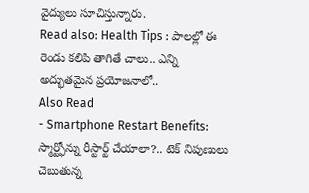వైద్యులు సూచిస్తున్నారు.
Read also: Health Tips : పాలల్లో ఈ రెండు కలిపి తాగితే చాలు.. ఎన్ని అద్భుతమైన ప్రయోజనాలో..
Also Read
- Smartphone Restart Benefits: స్మార్ట్ఫోన్ను రీస్టార్ట్ చేయాలా?.. టెక్ నిపుణులు చెబుతున్న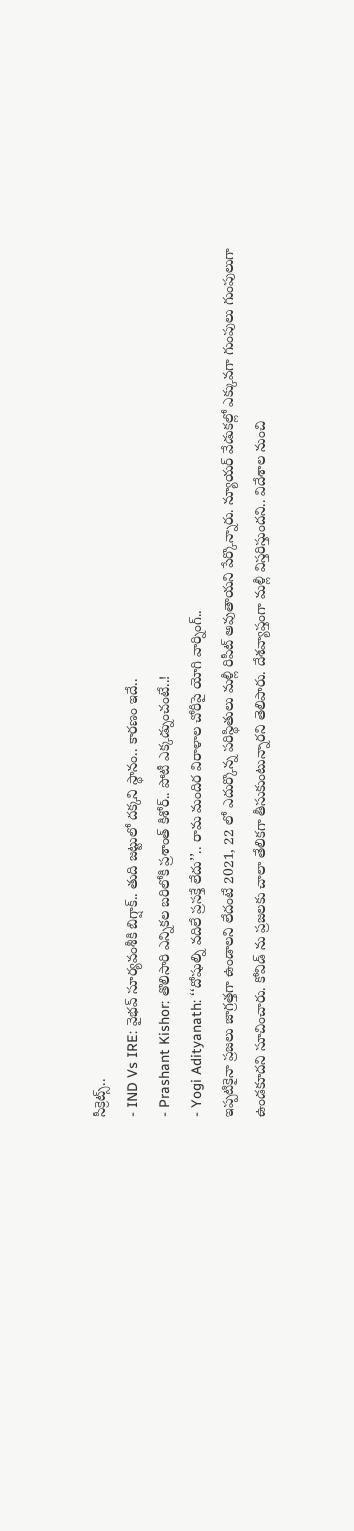సీక్రెట్స్..
- IND Vs IRE: వైభవ్ సూర్యవంశీకి బిగ్షాక్.. తుది జట్టులో దక్కని స్థానం.. కారణం ఇదే..
- Prashant Kishor: తొలిసారి ఎన్నికల బరిలోకి ప్రశాంత్ కిశోర్.. పోటీ ఎక్కడ్నుంచంటే..!
- Yogi Adityanath: ‘‘దోషుల్ని వదిలే ప్రసక్తే లేదు’’.. రామ మందిర విరాళాల చోరీపై యోగి వార్నింగ్..
ఇప్పటికైనా ప్రజలు జాగ్రత్తగా ఉండాలని లేదంటే 2021, 22 లో ఎదుర్కొన్న పరిస్థితులు మళ్లీ రిపీట్ అవుతాయని పేర్కొన్నారు. న్యూయర్ వేడుకల్లో ఎక్కువగా గుంపులు గుంపులుగా ఉండకూదని సూచించారు. కోవిడ్ ను ప్రజలకు చాలా తేలికగా తీసుకుంటున్నారని తెలిపారు. దేశవ్యాప్తంగా మళ్లీ విస్తరిస్తుందని.. విదేశాల నుంచి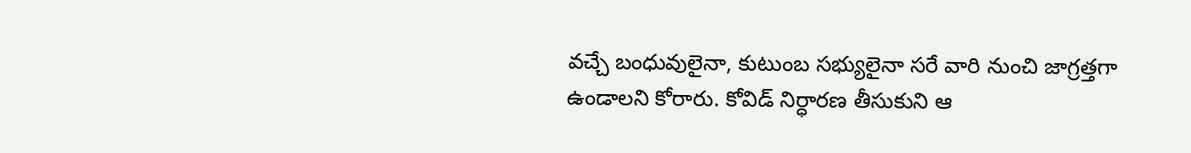వచ్చే బంధువులైనా, కుటుంబ సభ్యులైనా సరే వారి నుంచి జాగ్రత్తగా ఉండాలని కోరారు. కోవిడ్ నిర్ధారణ తీసుకుని ఆ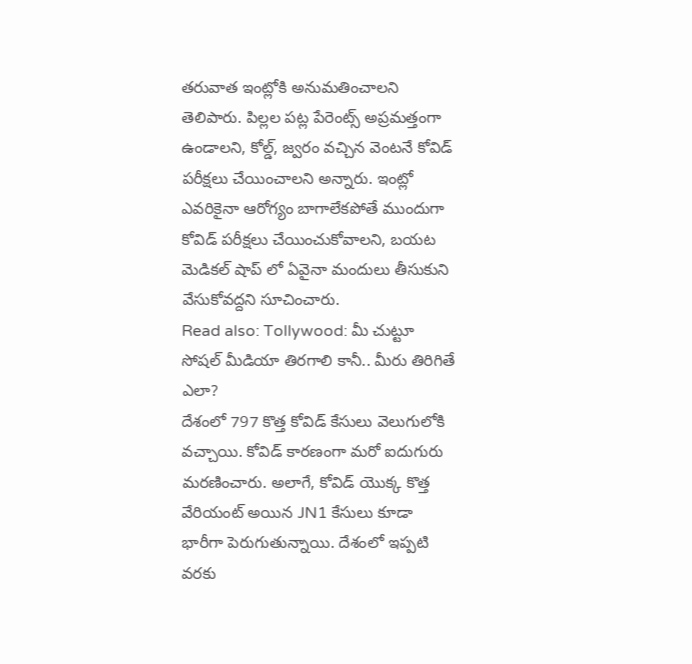తరువాత ఇంట్లోకి అనుమతించాలని తెలిపారు. పిల్లల పట్ల పేరెంట్స్ అప్రమత్తంగా ఉండాలని, కోల్డ్, జ్వరం వచ్చిన వెంటనే కోవిడ్ పరీక్షలు చేయించాలని అన్నారు. ఇంట్లో ఎవరికైనా ఆరోగ్యం బాగాలేకపోతే ముందుగా కోవిడ్ పరీక్షలు చేయించుకోవాలని, బయట మెడికల్ షాప్ లో ఏవైనా మందులు తీసుకుని వేసుకోవద్దని సూచించారు.
Read also: Tollywood: మీ చుట్టూ సోషల్ మీడియా తిరగాలి కానీ.. మీరు తిరిగితే ఎలా?
దేశంలో 797 కొత్త కోవిడ్ కేసులు వెలుగులోకి వచ్చాయి. కోవిడ్ కారణంగా మరో ఐదుగురు మరణించారు. అలాగే, కోవిడ్ యొక్క కొత్త వేరియంట్ అయిన JN1 కేసులు కూడా భారీగా పెరుగుతున్నాయి. దేశంలో ఇప్పటి వరకు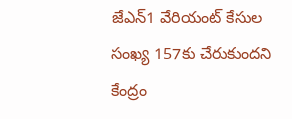జేఎన్1 వేరియంట్ కేసుల సంఖ్య 157కు చేరుకుందని కేంద్రం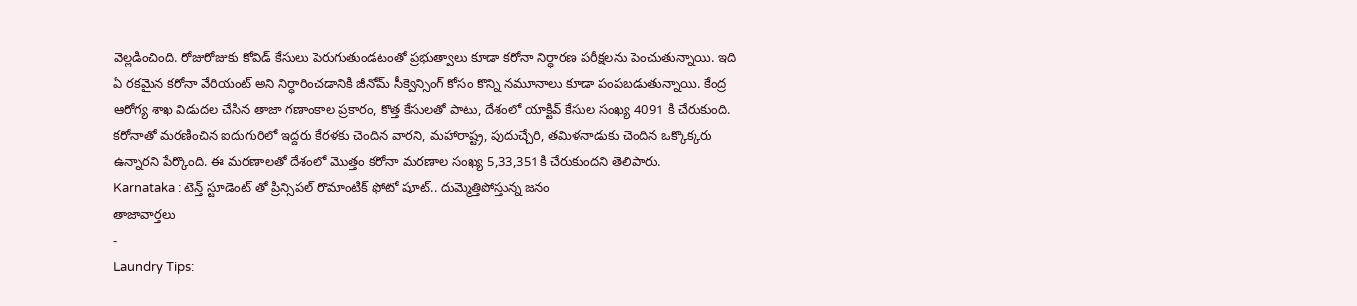వెల్లడించింది. రోజురోజుకు కోవిడ్ కేసులు పెరుగుతుండటంతో ప్రభుత్వాలు కూడా కరోనా నిర్ధారణ పరీక్షలను పెంచుతున్నాయి. ఇది ఏ రకమైన కరోనా వేరియంట్ అని నిర్ధారించడానికి జీనోమ్ సీక్వెన్సింగ్ కోసం కొన్ని నమూనాలు కూడా పంపబడుతున్నాయి. కేంద్ర ఆరోగ్య శాఖ విడుదల చేసిన తాజా గణాంకాల ప్రకారం, కొత్త కేసులతో పాటు, దేశంలో యాక్టివ్ కేసుల సంఖ్య 4091 కి చేరుకుంది. కరోనాతో మరణించిన ఐదుగురిలో ఇద్దరు కేరళకు చెందిన వారని, మహారాష్ట్ర, పుదుచ్చేరి, తమిళనాడుకు చెందిన ఒక్కొక్కరు ఉన్నారని పేర్కొంది. ఈ మరణాలతో దేశంలో మొత్తం కరోనా మరణాల సంఖ్య 5,33,351కి చేరుకుందని తెలిపారు.
Karnataka : టెన్త్ స్టూడెంట్ తో ప్రిన్సిపల్ రొమాంటిక్ ఫోటో షూట్.. దుమ్మెత్తిపోస్తున్న జనం
తాజావార్తలు
-
Laundry Tips: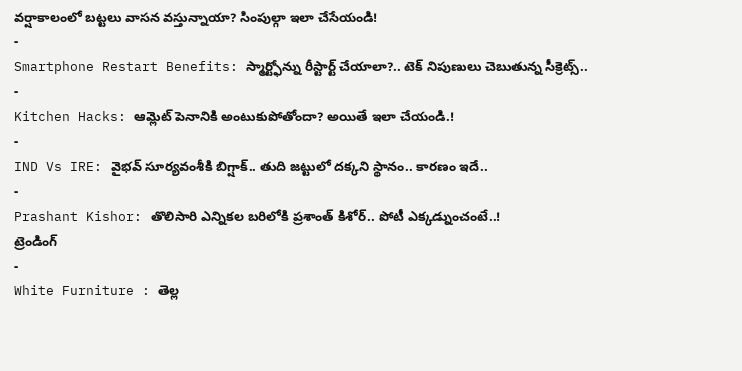వర్షాకాలంలో బట్టలు వాసన వస్తున్నాయా? సింపుల్గా ఇలా చేసేయండి!
-
Smartphone Restart Benefits: స్మార్ట్ఫోన్ను రీస్టార్ట్ చేయాలా?.. టెక్ నిపుణులు చెబుతున్న సీక్రెట్స్..
-
Kitchen Hacks: ఆమ్లెట్ పెనానికి అంటుకుపోతోందా? అయితే ఇలా చేయండి.!
-
IND Vs IRE: వైభవ్ సూర్యవంశీకి బిగ్షాక్.. తుది జట్టులో దక్కని స్థానం.. కారణం ఇదే..
-
Prashant Kishor: తొలిసారి ఎన్నికల బరిలోకి ప్రశాంత్ కిశోర్.. పోటీ ఎక్కడ్నుంచంటే..!
ట్రెండింగ్
-
White Furniture : తెల్ల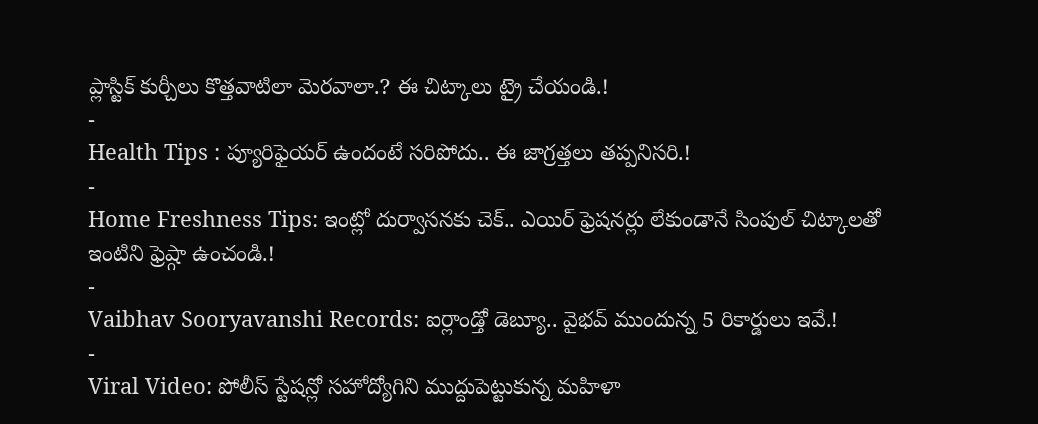ప్లాస్టిక్ కుర్చీలు కొత్తవాటిలా మెరవాలా.? ఈ చిట్కాలు ట్రై చేయండి.!
-
Health Tips : ప్యూరిఫైయర్ ఉందంటే సరిపోదు.. ఈ జాగ్రత్తలు తప్పనిసరి.!
-
Home Freshness Tips: ఇంట్లో దుర్వాసనకు చెక్.. ఎయిర్ ఫ్రెషనర్లు లేకుండానే సింపుల్ చిట్కాలతో ఇంటిని ఫ్రెష్గా ఉంచండి.!
-
Vaibhav Sooryavanshi Records: ఐర్లాండ్తో డెబ్యూ.. వైభవ్ ముందున్న 5 రికార్డులు ఇవే.!
-
Viral Video: పోలీస్ స్టేషన్లో సహోద్యోగిని ముద్దుపెట్టుకున్న మహిళా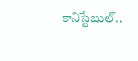కానిస్టేబుల్..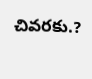చివరకు.?